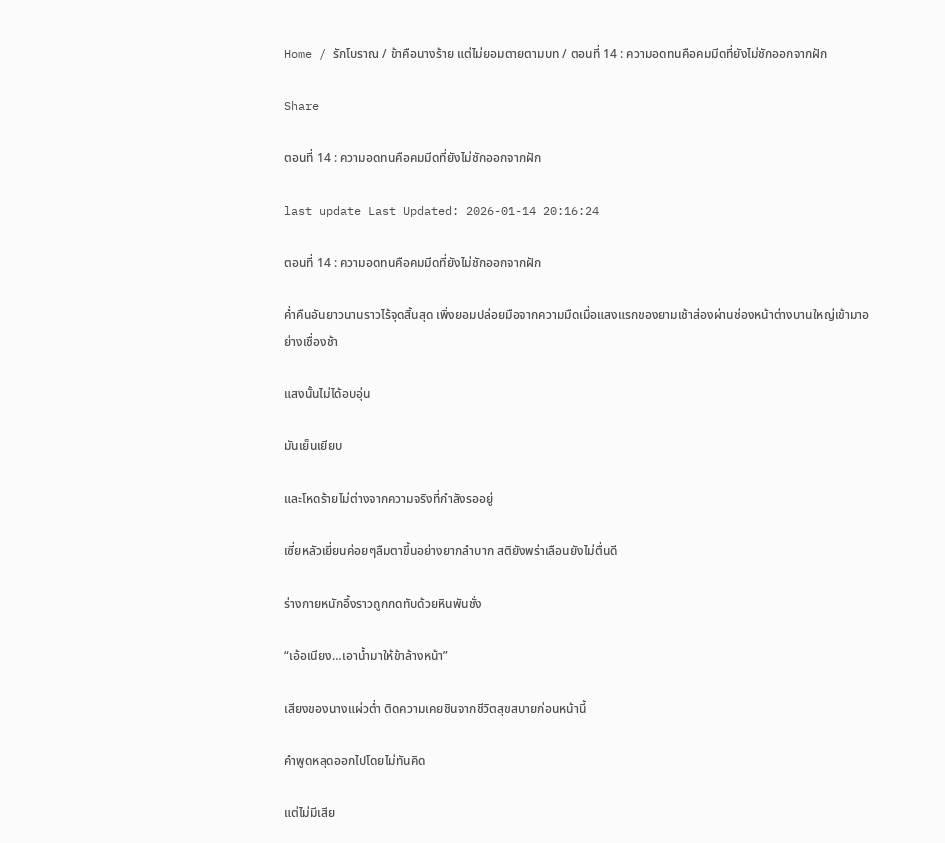Home / รักโบราณ / ข้าคือนางร้าย แต่ไม่ยอมตายตามบท / ตอนที่ 14 : ความอดทนคือคมมีดที่ยังไม่ชักออกจากฝัก

Share

ตอนที่ 14 : ความอดทนคือคมมีดที่ยังไม่ชักออกจากฝัก

last update Last Updated: 2026-01-14 20:16:24

ตอนที่ 14 : ความอดทนคือคมมีดที่ยังไม่ชักออกจากฝัก

ค่ำคืนอันยาวนานราวไร้จุดสิ้นสุด เพิ่งยอมปล่อยมือจากความมืดเมื่อแสงแรกของยามเช้าส่องผ่านช่องหน้าต่างบานใหญ่เข้ามาอย่างเชื่องช้า

แสงนั้นไม่ได้อบอุ่น

มันเย็นเยียบ

และโหดร้ายไม่ต่างจากความจริงที่กำลังรออยู่

เซี่ยหลัวเยี่ยนค่อยๆลืมตาขึ้นอย่างยากลำบาก สติยังพร่าเลือนยังไม่ตื่นดี

ร่างกายหนักอึ้งราวถูกกดทับด้วยหินพันชั่ง

“เอ้อเนียง…เอาน้ำมาให้ข้าล้างหน้า”

เสียงของนางแผ่วต่ำ ติดความเคยชินจากชีวิตสุขสบายก่อนหน้านี้

คำพูดหลุดออกไปโดยไม่ทันคิด

แต่ไม่มีเสีย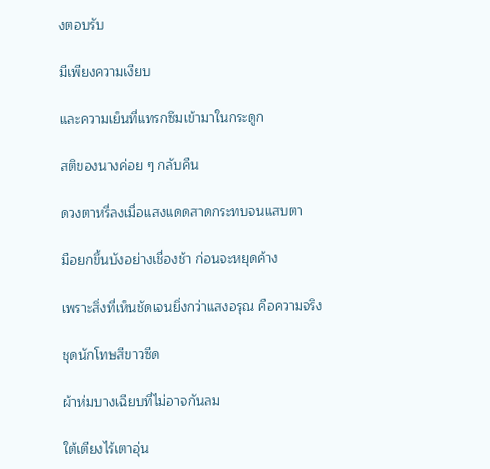งตอบรับ

มีเพียงความเงียบ

และความเย็นที่แทรกซึมเข้ามาในกระดูก

สติของนางค่อย ๆ กลับคืน

ดวงตาหรี่ลงเมื่อแสงแดดสาดกระทบจนแสบตา

มือยกขึ้นบังอย่างเชื่องช้า ก่อนจะหยุดค้าง

เพราะสิ่งที่เห็นชัดเจนยิ่งกว่าแสงอรุณ คือความจริง

ชุดนักโทษสีขาวซีด

ผ้าห่มบางเฉียบที่ไม่อาจกันลม

ใต้เตียงไร้เตาอุ่น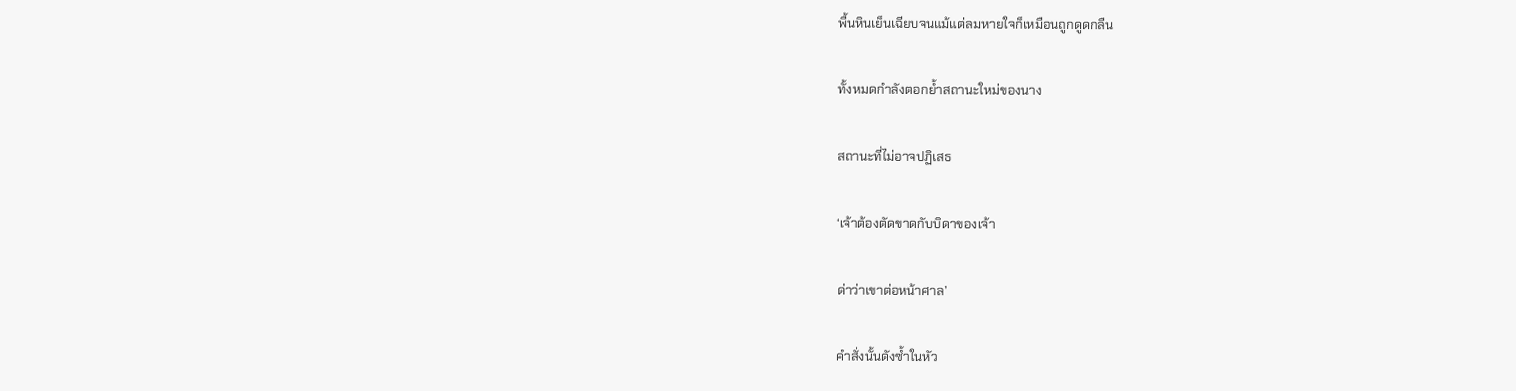พื้นหินเย็นเฉียบจนแม้แต่ลมหายใจก็เหมือนถูกดูดกลืน

ทั้งหมดกำลังตอกย้ำสถานะใหม่ของนาง

สถานะที่ไม่อาจปฏิเสธ

‘เจ้าต้องตัดขาดกับบิดาของเจ้า

ด่าว่าเขาต่อหน้าศาล’

คำสั่งนั้นดังซ้ำในหัว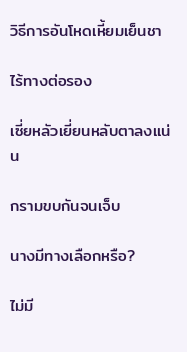วิธีการอันโหดเหี้ยมเย็นชา

ไร้ทางต่อรอง

เซี่ยหลัวเยี่ยนหลับตาลงแน่น

กรามขบกันจนเจ็บ

นางมีทางเลือกหรือ?

ไม่มี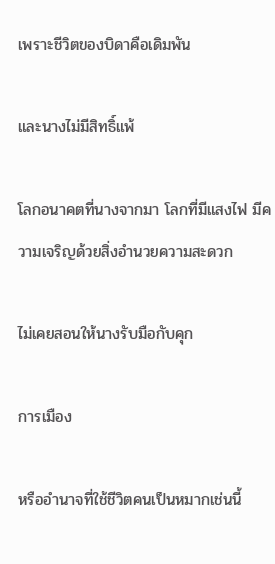เพราะชีวิตของบิดาคือเดิมพัน

และนางไม่มีสิทธิ์แพ้

โลกอนาคตที่นางจากมา โลกที่มีแสงไฟ มีความเจริญด้วยสิ่งอำนวยความสะดวก

ไม่เคยสอนให้นางรับมือกับคุก

การเมือง

หรืออำนาจที่ใช้ชีวิตคนเป็นหมากเช่นนี้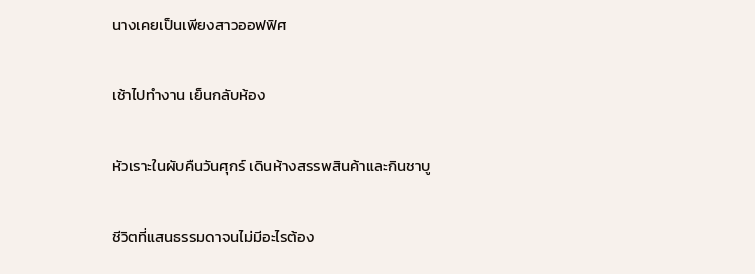นางเคยเป็นเพียงสาวออฟฟิศ

เช้าไปทำงาน เย็นกลับห้อง

หัวเราะในผับคืนวันศุกร์ เดินห้างสรรพสินค้าและกินชาบู

ชีวิตที่แสนธรรมดาจนไม่มีอะไรต้อง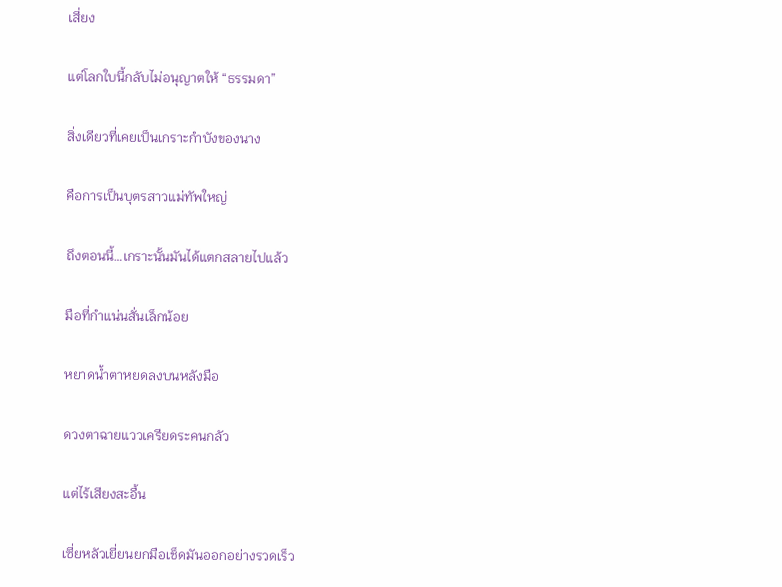เสี่ยง

แต่โลกใบนี้กลับไม่อนุญาตให้ “ธรรมดา”

สิ่งเดียวที่เคยเป็นเกราะกำบังของนาง

คือการเป็นบุตรสาวแม่ทัพใหญ่

ถึงตอนนี้…เกราะนั้นมันได้แตกสลายไปแล้ว

มือที่กำแน่นสั่นเล็กน้อย

หยาดน้ำตาหยดลงบนหลังมือ

ดวงตาฉายแววเครียดระคนกลัว

แต่ไร้เสียงสะอื้น

เซี่ยหลัวเยี่ยนยกมือเช็ดมันออกอย่างรวดเร็ว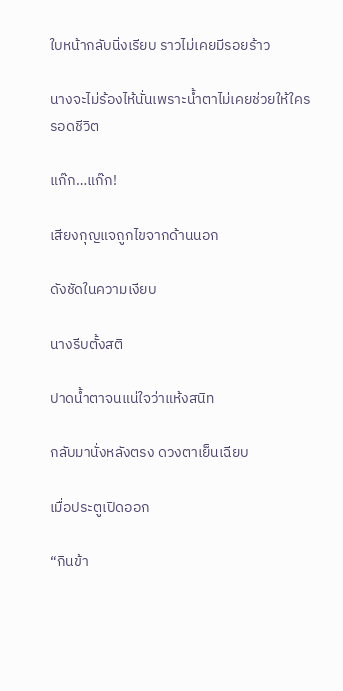ใบหน้ากลับนิ่งเรียบ ราวไม่เคยมีรอยร้าว

นางจะไม่ร้องไห้นั่นเพราะน้ำตาไม่เคยช่วยให้ใครรอดชีวิต

แก๊ก…แก๊ก!

เสียงกุญแจถูกไขจากด้านนอก

ดังชัดในความเงียบ

นางรีบตั้งสติ

ปาดน้ำตาจนแน่ใจว่าแห้งสนิท

กลับมานั่งหลังตรง ดวงตาเย็นเฉียบ

เมื่อประตูเปิดออก

“กินข้า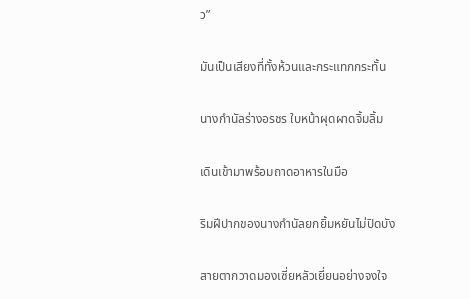ว”

มันเป็นเสียงที่ทั้งห้วนและกระแทกกระทั้น

นางกำนัลร่างอรชร ใบหน้าผุดผาดจิ้มลิ้ม

เดินเข้ามาพร้อมถาดอาหารในมือ

ริมฝีปากของนางกำนัลยกยิ้มหยันไม่ปิดบัง

สายตากวาดมองเซี่ยหลัวเยี่ยนอย่างจงใจ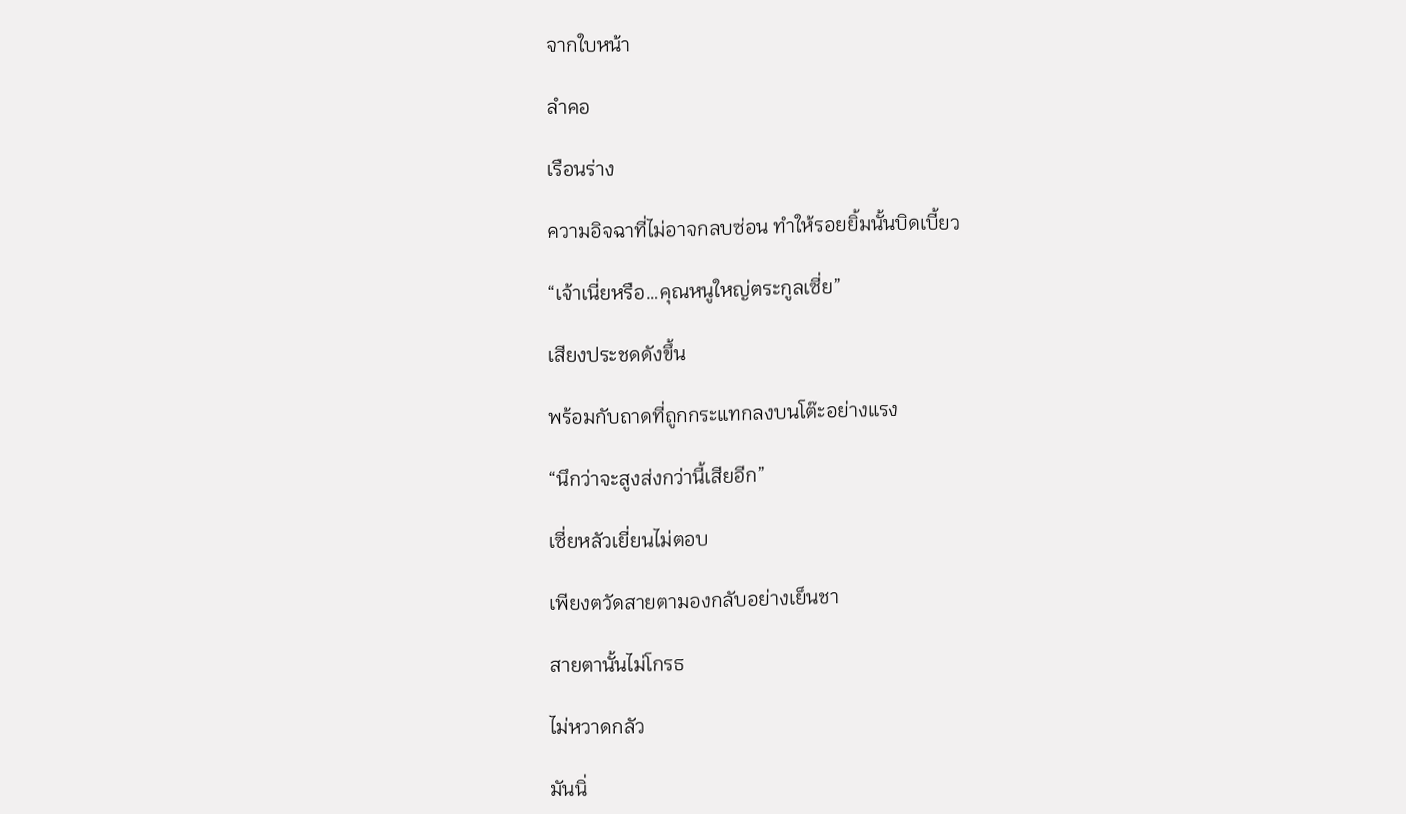จากใบหน้า

ลำคอ

เรือนร่าง

ความอิจฉาที่ไม่อาจกลบซ่อน ทำให้รอยยิ้มนั้นบิดเบี้ยว

“เจ้าเนี่ยหรือ…คุณหนูใหญ่ตระกูลเซี่ย”

เสียงประชดดังขึ้น

พร้อมกับถาดที่ถูกกระแทกลงบนโต๊ะอย่างแรง

“นึกว่าจะสูงส่งกว่านี้เสียอีก”

เซี่ยหลัวเยี่ยนไม่ตอบ

เพียงตวัดสายตามองกลับอย่างเย็นชา

สายตานั้นไม่โกรธ

ไม่หวาดกลัว

มันนิ่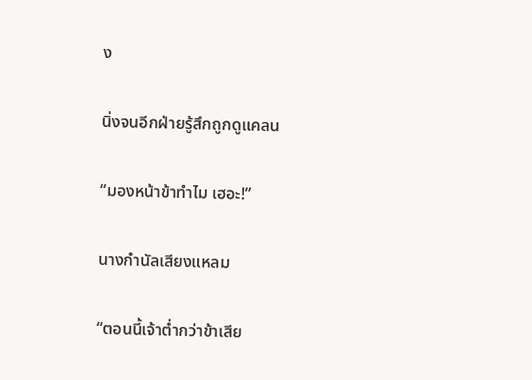ง

นิ่งจนอีกฝ่ายรู้สึกถูกดูแคลน

“มองหน้าข้าทำไม เฮอะ!”

นางกำนัลเสียงแหลม

“ตอนนี้เจ้าต่ำกว่าข้าเสีย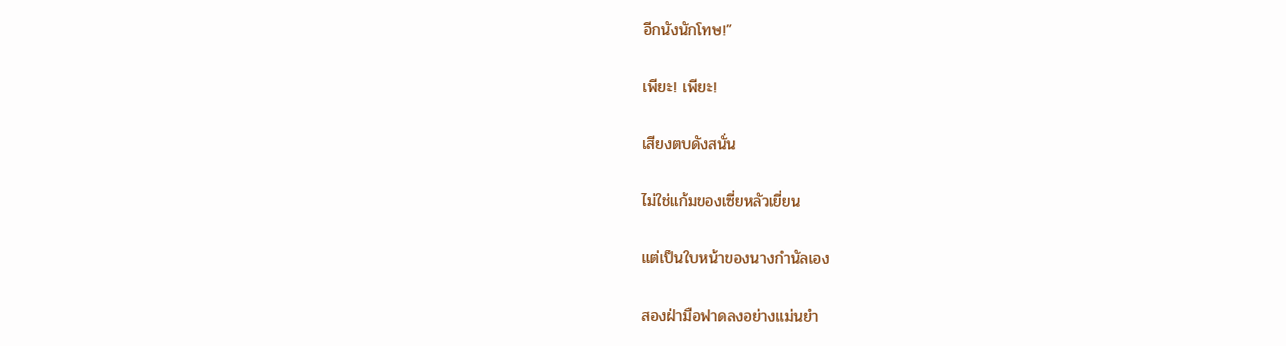อีกนังนักโทษ!”

เพียะ! เพียะ!

เสียงตบดังสนั่น

ไม่ใช่แก้มของเซี่ยหลัวเยี่ยน

แต่เป็นใบหน้าของนางกำนัลเอง

สองฝ่ามือฟาดลงอย่างแม่นยำ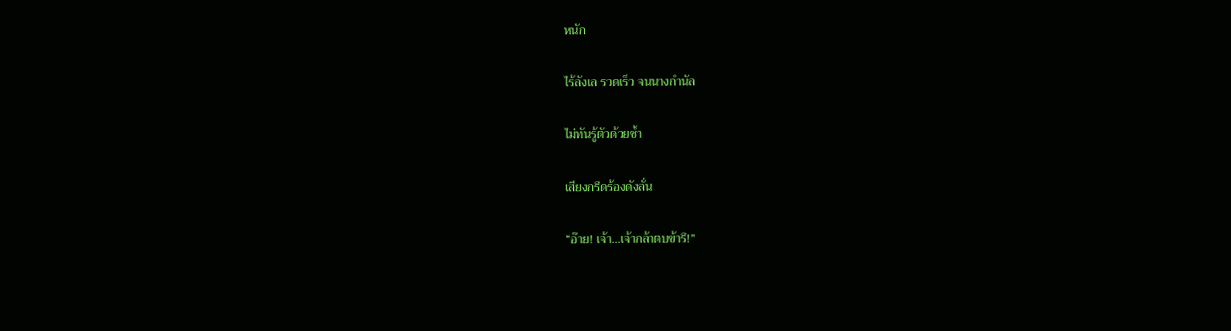หนัก

ไร้ลังเล รวดเร็ว จนนางกำนัล

ไม่ทันรู้ตัวด้วยซ้ำ

เสียงกรีดร้องดังลั่น

“อ๊าย! เจ้า…เจ้ากล้าตบข้ารึ!”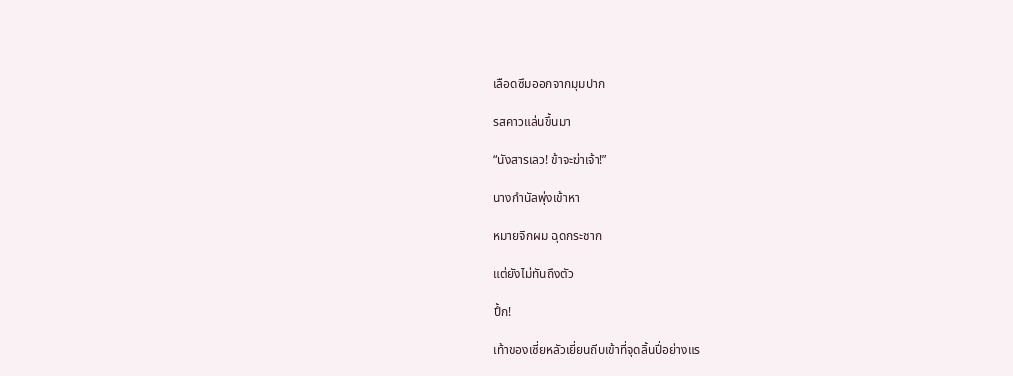เลือดซึมออกจากมุมปาก

รสคาวแล่นขึ้นมา

“นังสารเลว! ข้าจะฆ่าเจ้า!”

นางกำนัลพุ่งเข้าหา

หมายจิกผม ฉุดกระชาก

แต่ยังไม่ทันถึงตัว

ปึ้ก!

เท้าของเซี่ยหลัวเยี่ยนถีบเข้าที่จุดลิ้นปี่อย่างแร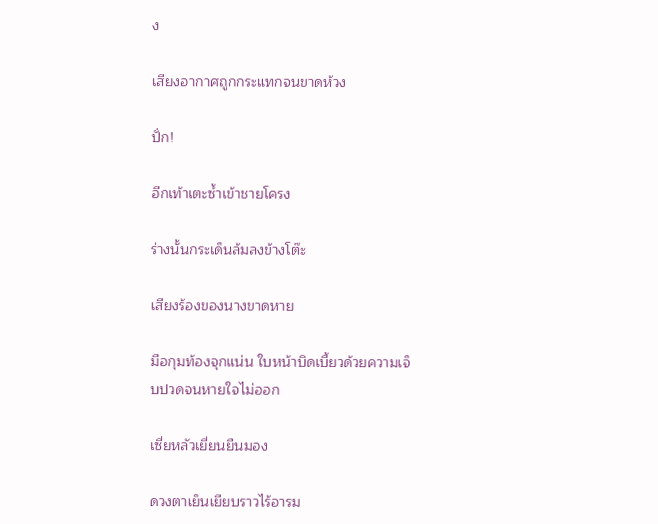ง

เสียงอากาศถูกกระแทกจนขาดห้วง

ปั่ก!

อีกเท้าเตะซ้ำเข้าชายโครง

ร่างนั้นกระเด็นล้มลงข้างโต๊ะ

เสียงร้องของนางขาดหาย

มือกุมท้องจุกแน่น ใบหน้าบิดเบี้ยวด้วยความเจ็บปวดจนหายใจไม่ออก

เซี่ยหลัวเยี่ยนยืนมอง

ดวงตาเย็นเยียบราวไร้อารม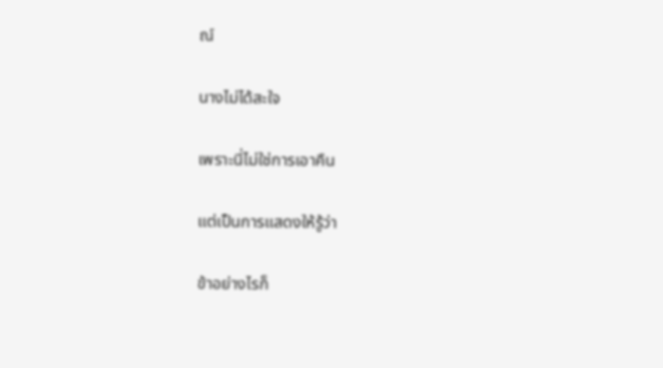ณ์

นางไม่ได้สะใจ

เพราะนี่ไม่ใช่การเอาคืน

แต่เป็นการแสดงให้รู้ว่า

ข้าอย่างไรก็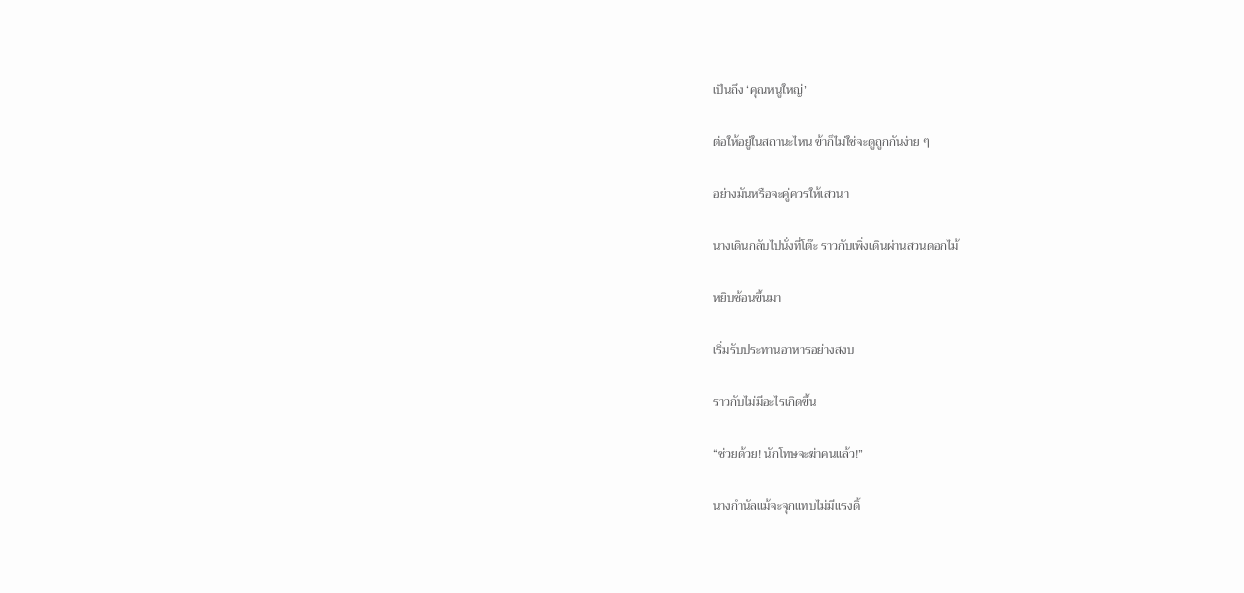เป็นถึง ‘คุณหนูใหญ่’

ต่อให้อยู่ในสถานะไหน ข้าก็ไม่ใช่จะดูถูกกันง่าย ๆ

อย่างมันหรือจะคู่ควรให้เสวนา

นางเดินกลับไปนั่งที่โต๊ะ ราวกับเพิ่งเดินผ่านสวนดอกไม้

หยิบช้อนขึ้นมา

เริ่มรับประทานอาหารอย่างสงบ

ราวกับไม่มีอะไรเกิดขึ้น

“ช่วยด้วย! นักโทษจะฆ่าคนแล้ว!”

นางกำนัลแม้จะจุกแทบไม่มีแรงดิ้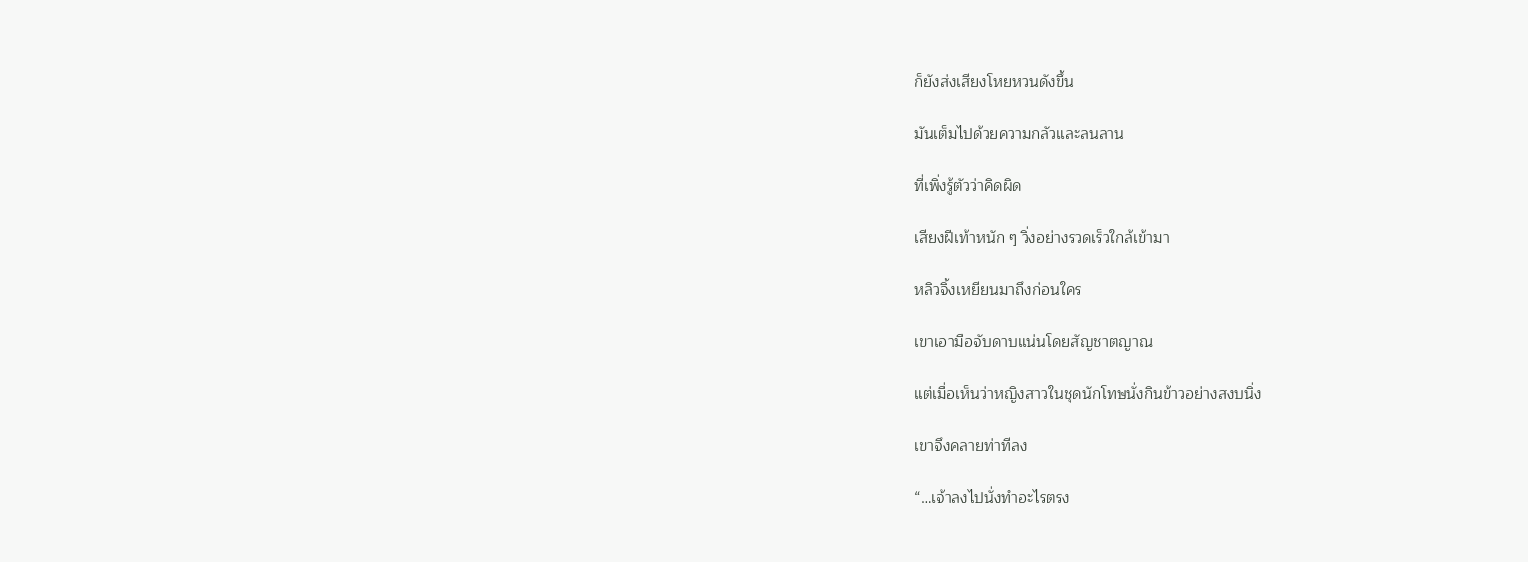ก็ยังส่งเสียงโหยหวนดังขึ้น

มันเต็มไปด้วยความกลัวและลนลาน

ที่เพิ่งรู้ตัวว่าคิดผิด

เสียงฝีเท้าหนัก ๆ วิ่งอย่างรวดเร็วใกล้เข้ามา

หลิวจิ้งเหยียนมาถึงก่อนใคร

เขาเอามือจับดาบแน่นโดยสัญชาตญาณ

แต่เมื่อเห็นว่าหญิงสาวในชุดนักโทษนั่งกินข้าวอย่างสงบนิ่ง

เขาจึงคลายท่าทีลง

“…เจ้าลงไปนั่งทำอะไรตรง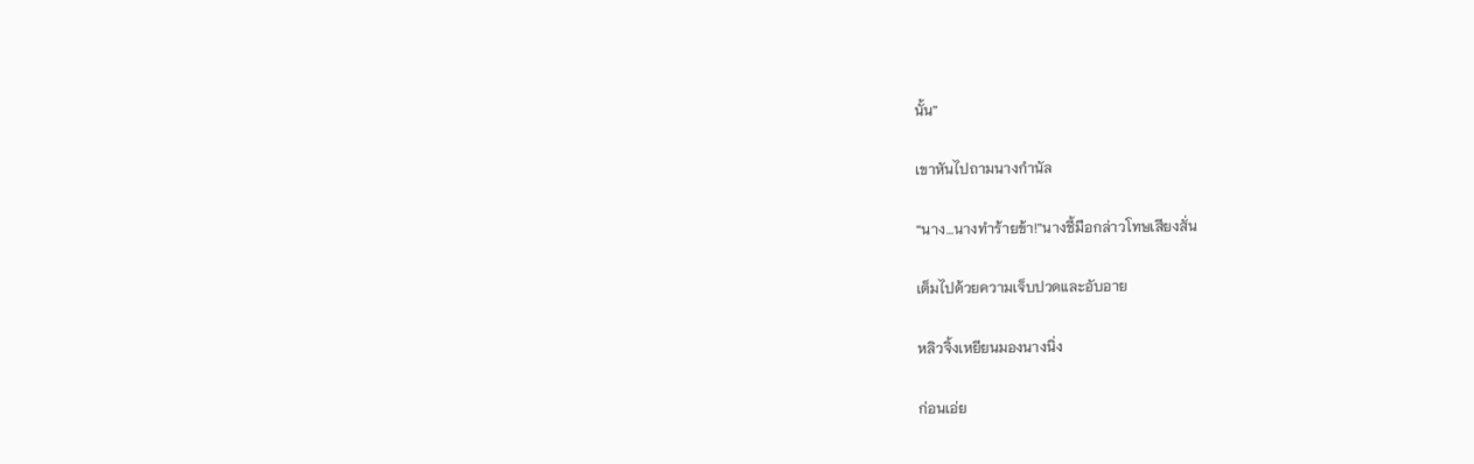นั้น”

เขาหันไปถามนางกำนัล

“นาง…นางทำร้ายข้า!”นางชี้มือกล่าวโทษเสียงสั่น

เต็มไปด้วยความเจ็บปวดและอับอาย

หลิวจิ้งเหยียนมองนางนิ่ง

ก่อนเอ่ย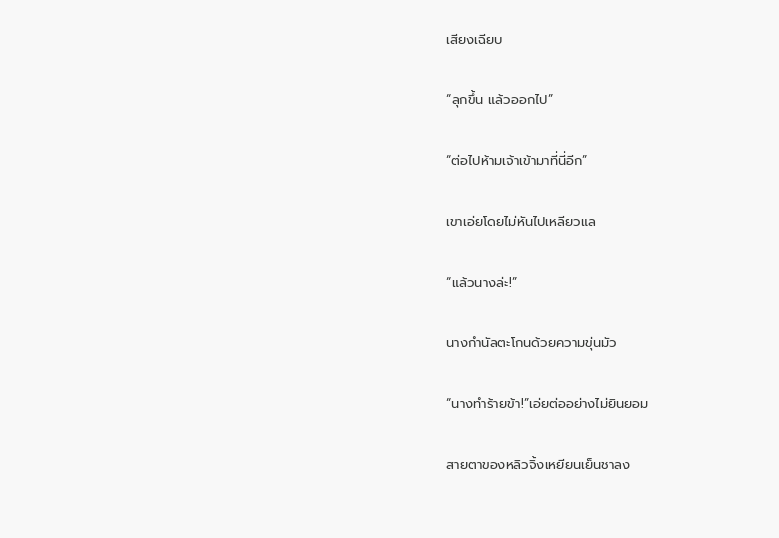เสียงเฉียบ

“ลุกขึ้น แล้วออกไป”

“ต่อไปห้ามเจ้าเข้ามาที่นี่อีก”

เขาเอ่ยโดยไม่หันไปเหลียวแล

“แล้วนางล่ะ!”

นางกำนัลตะโกนด้วยความขุ่นมัว

“นางทำร้ายข้า!”เอ่ยต่ออย่างไม่ยินยอม

สายตาของหลิวจิ้งเหยียนเย็นชาลง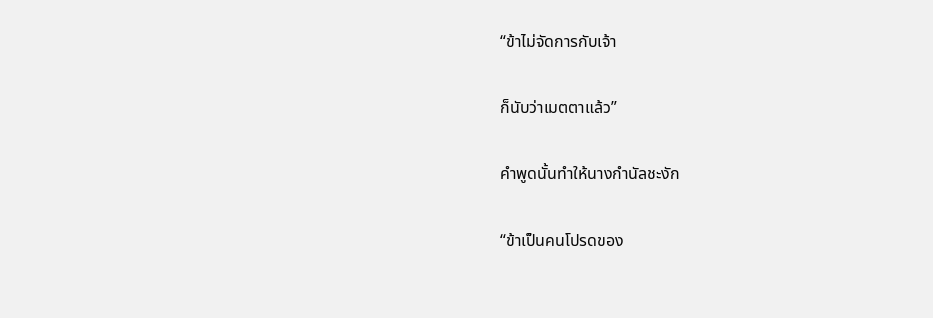“ข้าไม่จัดการกับเจ้า

ก็นับว่าเมตตาแล้ว”

คำพูดนั้นทำให้นางกำนัลชะงัก

“ข้าเป็นคนโปรดของ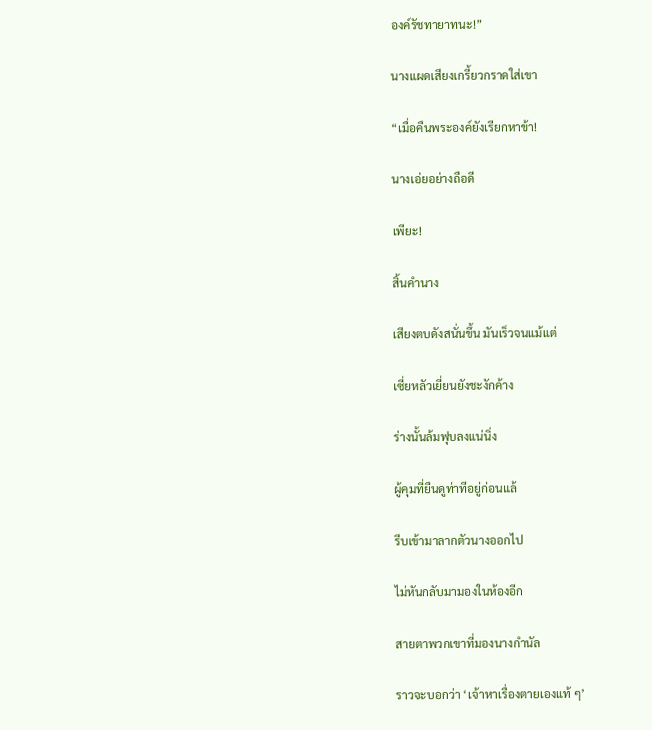องค์รัชทายาทนะ!”

นางแผดเสียงเกรี้ยวกราดใส่เขา

“เมื่อคืนพระองค์ยังเรียกหาข้า!

นางเอ่ยอย่างถือดี

เพียะ!

สิ้นคำนาง

เสียงตบดังสนั่นขึ้น มันเร็วจนแม้แต่

เซี่ยหลัวเยี่ยนยังชะงักค้าง

ร่างนั้นล้มฟุบลงแน่นิ่ง

ผู้คุมที่ยืนดูท่าทีอยู่ก่อนแล้

รีบเข้ามาลากตัวนางออกไป

ไม่หันกลับมามองในห้องอีก

สายตาพวกเขาที่มองนางกำนัล

ราวจะบอกว่า ‘เจ้าหาเรื่องตายเองแท้ ๆ’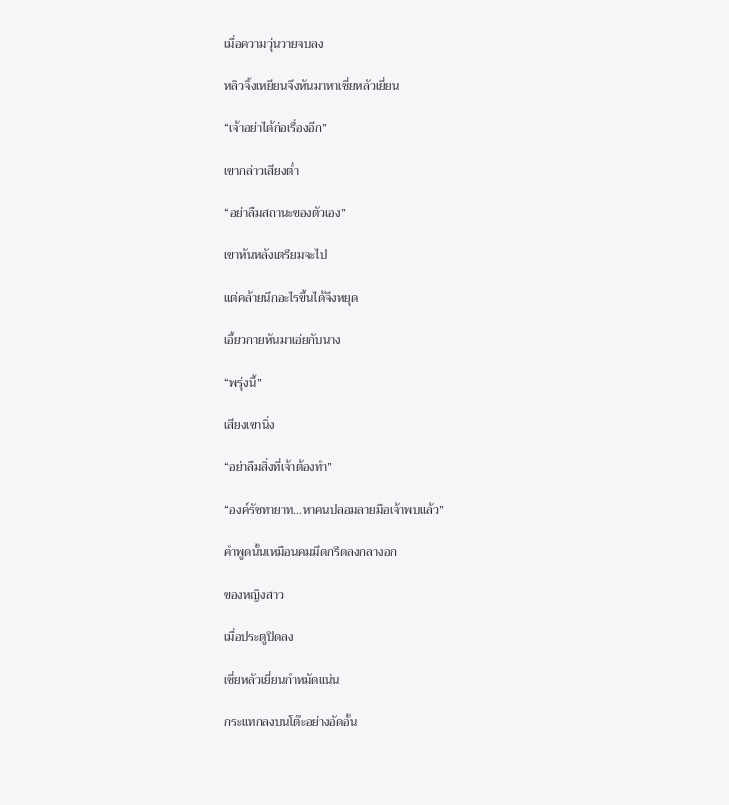เมื่อความวุ่นวายจบลง

หลิวจิ้งเหยียนจึงหันมาหาเซี่ยหลัวเยี่ยน

“เจ้าอย่าได้ก่อเรื่องอีก”

เขากล่าวเสียงต่ำ

“อย่าลืมสถานะของตัวเอง”

เขาหันหลังเตรียมจะไป

แต่คล้ายนึกอะไรขึ้นได้จึงหยุด

เอี้ยวกายหันมาเอ่ยกับนาง

“พรุ่งนี้”

เสียงเขานิ่ง

“อย่าลืมสิ่งที่เจ้าต้องทำ”

“องค์รัชทายาท…หาคนปลอมลายมือเจ้าพบแล้ว”

คำพูดนั้นเหมือนคมมีดกรีดลงกลางอก

ของหญิงสาว

เมื่อประตูปิดลง

เซี่ยหลัวเยี่ยนกำหมัดแน่น

กระแทกลงบนโต๊ะอย่างอัดอั้น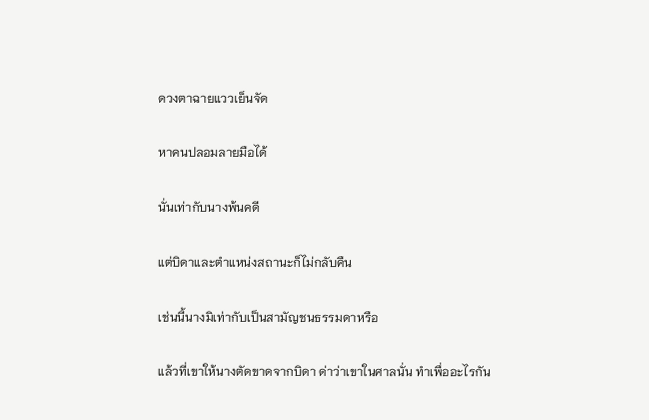ดวงตาฉายแววเย็นจัด

หาคนปลอมลายมือได้

นั่นเท่ากับนางพ้นคดี

แต่บิดาและตำแหน่งสถานะก็ไม่กลับคืน

เช่นนี้นางมิเท่ากับเป็นสามัญชนธรรมดาหรือ

แล้วที่เขาให้นางตัดขาดจากบิดา ด่าว่าเขาในศาลนั่น ทำเพื่ออะไรกัน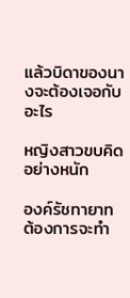แล้วบิดาของนางจะต้องเจอกับอะไร

หญิงสาวขบคิดอย่างหนัก

องค์รัชทายาท ต้องการจะทำ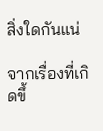สิ่งใดกันแน่

จากเรื่องที่เกิดขึ้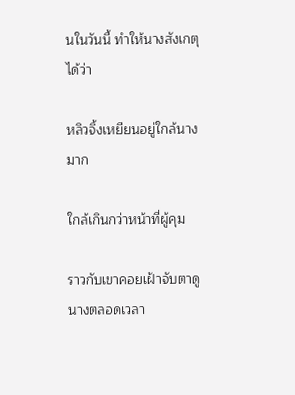นในวันนี้ ทำให้นางสังเกตุได้ว่า

หลิวจิ้งเหยียนอยู่ใกล้นางมาก

ใกล้เกินกว่าหน้าที่ผู้คุม

ราวกับเขาคอยเฝ้าจับตาดูนางตลอดเวลา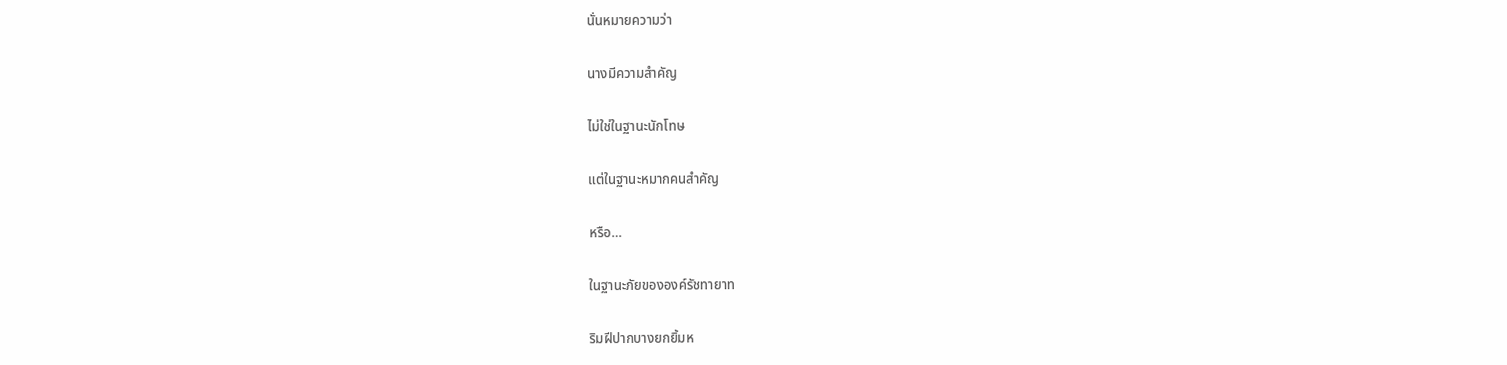นั่นหมายความว่า

นางมีความสำคัญ

ไม่ใช่ในฐานะนักโทษ

แต่ในฐานะหมากคนสำคัญ

หรือ…

ในฐานะภัยขององค์รัชทายาท

ริมฝีปากบางยกยิ้มห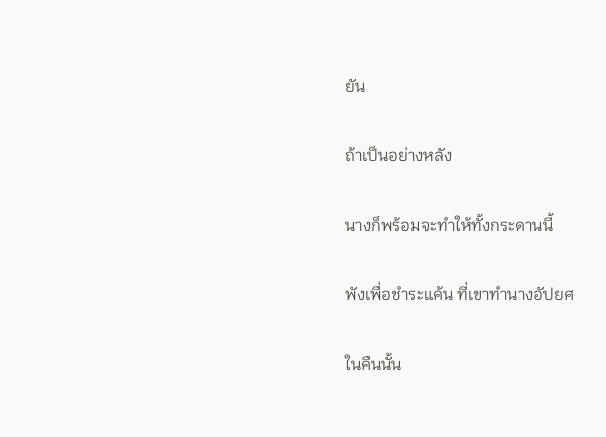ยัน

ถ้าเป็นอย่างหลัง

นางก็พร้อมจะทำให้ทั้งกระดานนี้

พังเพื่อชำระแค้น ที่เขาทำนางอัปยศ

ในคืนนั้น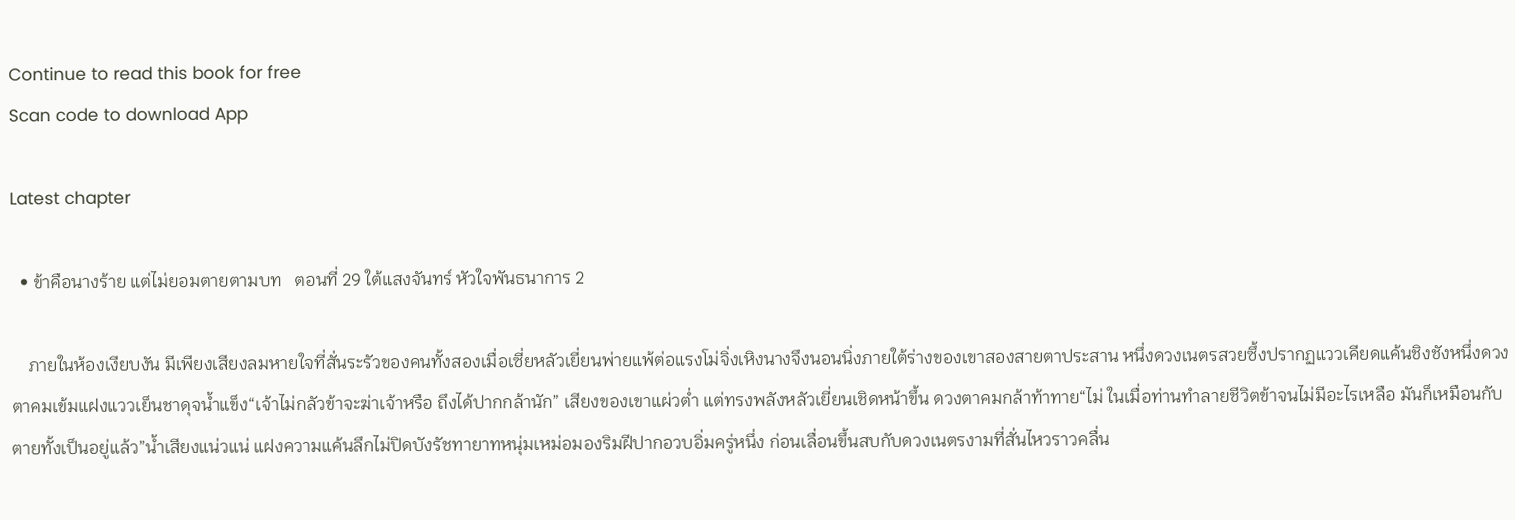Continue to read this book for free
Scan code to download App

Latest chapter

  • ข้าคือนางร้าย แต่ไม่ยอมตายตามบท   ตอนที่ 29 ใต้แสงจันทร์ หัวใจพันธนาการ 2

    ภายในห้องเงียบงัน มีเพียงเสียงลมหายใจที่สั่นระรัวของคนทั้งสองเมื่อเซี่ยหลัวเยี่ยนพ่ายแพ้ต่อแรงโม่จิ่งเหิงนางจึงนอนนิ่งภายใต้ร่างของเขาสองสายตาประสาน หนึ่งดวงเนตรสวยซึ้งปรากฏแววเคียดแค้นชิงชังหนึ่งดวงตาคมเข้มแฝงแววเย็นชาดุจน้ำแข็ง“เจ้าไม่กลัวข้าจะฆ่าเจ้าหรือ ถึงได้ปากกล้านัก” เสียงของเขาแผ่วต่ำ แต่ทรงพลังหลัวเยี่ยนเชิดหน้าขึ้น ดวงตาคมกล้าท้าทาย“ไม่ ในเมื่อท่านทำลายชีวิตข้าจนไม่มีอะไรเหลือ มันก็เหมือนกับตายทั้งเป็นอยู่แล้ว”น้ำเสียงแน่วแน่ แฝงความแค้นลึกไม่ปิดบังรัชทายาทหนุ่มเหม่อมองริมฝีปากอวบอิ่มครู่หนึ่ง ก่อนเลื่อนขึ้นสบกับดวงเนตรงามที่สั่นไหวราวคลื่น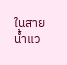ในสายน้ำแว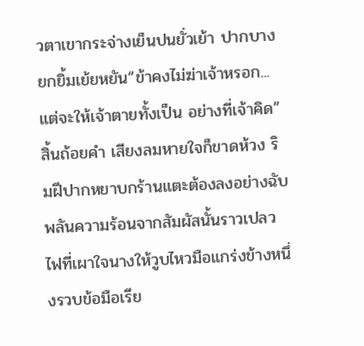วตาเขากระจ่างเย็นปนยั่วเย้า ปากบางยกยิ้มเย้ยหยัน“ข้าคงไม่ฆ่าเจ้าหรอก...แต่จะให้เจ้าตายทั้งเป็น อย่างที่เจ้าคิด”สิ้นถ้อยคำ เสียงลมหายใจก็ขาดห้วง ริมฝีปากหยาบกร้านแตะต้องลงอย่างฉับพลันความร้อนจากสัมผัสนั้นราวเปลวไฟที่เผาใจนางให้วูบไหวมือแกร่งข้างหนึ่งรวบข้อมือเรีย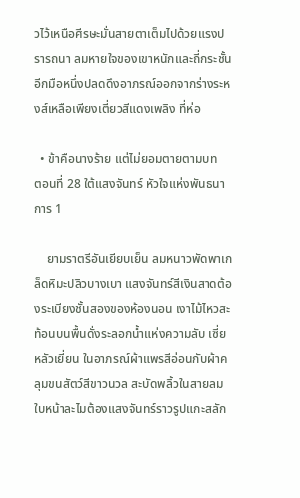วไว้เหนือศีรษะมั่นสายตาเต็มไปด้วยแรงปรารถนา ลมหายใจของเขาหนักและถี่กระชั้นอีกมือหนึ่งปลดดึงอาภรณ์ออกจากร่างระหงส์เหลือเพียงเตี่ยวสีแดงเพลิง ที่ห่อ

  • ข้าคือนางร้าย แต่ไม่ยอมตายตามบท   ตอนที่ 28 ใต้แสงจันทร์ หัวใจแห่งพันธนาการ 1

    ยามราตรีอันเยียบเย็น ลมหนาวพัดพาเกล็ดหิมะปลิวบางเบา แสงจันทร์สีเงินสาดต้องระเบียงชั้นสองของห้องนอน เงาไม้ไหวสะท้อนบนพื้นดั่งระลอกน้ำแห่งความลับ เซี่ยหลัวเยี่ยน ในอาภรณ์ผ้าแพรสีอ่อนกับผ้าคลุมขนสัตว์สีขาวนวล สะบัดพลิ้วในสายลม ใบหน้าละไมต้องแสงจันทร์ราวรูปแกะสลัก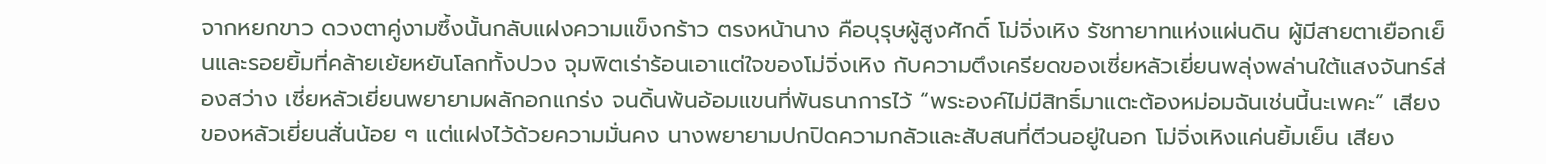จากหยกขาว ดวงตาคู่งามซึ้งนั้นกลับแฝงความแข็งกร้าว ตรงหน้านาง คือบุรุษผู้สูงศักดิ์ โม่จิ่งเหิง รัชทายาทแห่งแผ่นดิน ผู้มีสายตาเยือกเย็นและรอยยิ้มที่คล้ายเย้ยหยันโลกทั้งปวง จุมพิตเร่าร้อนเอาแต่ใจของโม่จิ่งเหิง กับความตึงเครียดของเซี่ยหลัวเยี่ยนพลุ่งพล่านใต้แสงจันทร์ส่องสว่าง เซี่ยหลัวเยี่ยนพยายามผลักอกแกร่ง จนดิ้นพ้นอ้อมแขนที่พันธนาการไว้ “พระองค์ไม่มีสิทธิ์มาแตะต้องหม่อมฉันเช่นนี้นะเพคะ” เสียงของหลัวเยี่ยนสั่นน้อย ๆ แต่แฝงไว้ด้วยความมั่นคง นางพยายามปกปิดความกลัวและสับสนที่ตีวนอยู่ในอก โม่จิ่งเหิงแค่นยิ้มเย็น เสียง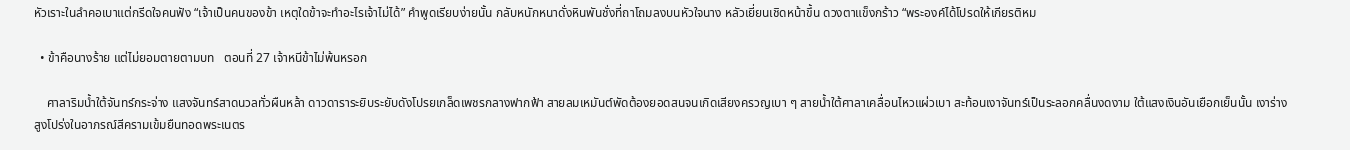หัวเราะในลำคอเบาแต่กรีดใจคนฟัง “เจ้าเป็นคนของข้า เหตุใดข้าจะทำอะไรเจ้าไม่ได้” คำพูดเรียบง่ายนั้น กลับหนักหนาดั่งหินพันชั่งที่ถาโถมลงบนหัวใจนาง หลัวเยี่ยนเชิดหน้าขึ้น ดวงตาแข็งกร้าว “พระองค์ได้โปรดให้เกียรติหม

  • ข้าคือนางร้าย แต่ไม่ยอมตายตามบท   ตอนที่ 27 เจ้าหนีข้าไม่พ้นหรอก

    ศาลาริมน้ำใต้จันทร์กระจ่าง แสงจันทร์สาดนวลทั่วผืนหล้า ดาวดาราระยิบระยับดังโปรยเกล็ดเพชรกลางฟากฟ้า สายลมเหมันต์พัดต้องยอดสนจนเกิดเสียงครวญเบา ๆ สายน้ำใต้ศาลาเคลื่อนไหวแผ่วเบา สะท้อนเงาจันทร์เป็นระลอกคลื่นงดงาม ใต้แสงเงินอันเยือกเย็นนั้น เงาร่างสูงโปร่งในอาภรณ์สีครามเข้มยืนทอดพระเนตร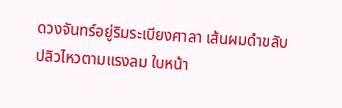ดวงจันทร์อยู่ริมระเบียงศาลา เส้นผมดำขลับปลิวไหวตามแรงลม ใบหน้า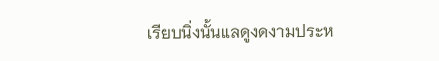เรียบนิ่งนั้นแลดูงดงามประห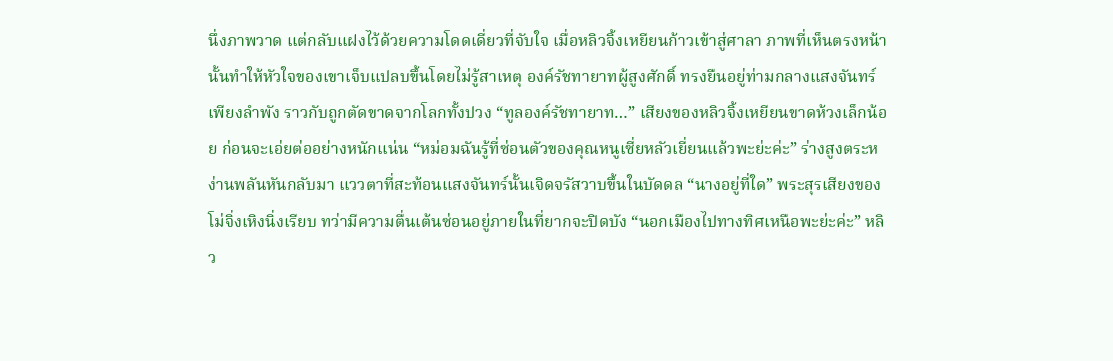นึ่งภาพวาด แต่กลับแฝงไว้ด้วยความโดดเดี่ยวที่จับใจ เมื่อหลิวจิ้งเหยียนก้าวเข้าสู่ศาลา ภาพที่เห็นตรงหน้านั้นทำให้หัวใจของเขาเจ็บแปลบขึ้นโดยไม่รู้สาเหตุ องค์รัชทายาทผู้สูงศักดิ์ ทรงยืนอยู่ท่ามกลางแสงจันทร์เพียงลำพัง ราวกับถูกตัดขาดจากโลกทั้งปวง “ทูลองค์รัชทายาท…” เสียงของหลิวจิ้งเหยียนขาดห้วงเล็กน้อย ก่อนจะเอ่ยต่ออย่างหนักแน่น “หม่อมฉันรู้ที่ซ่อนตัวของคุณหนูเซี่ยหลัวเยี่ยนแล้วพะย่ะค่ะ” ร่างสูงตระหง่านพลันหันกลับมา แววตาที่สะท้อนแสงจันทร์นั้นเจิดจรัสวาบขึ้นในบัดดล “นางอยู่ที่ใด” พระสุรเสียงของโม่จิ่งเหิงนิ่งเรียบ ทว่ามีความตื่นเต้นซ่อนอยู่ภายในที่ยากจะปิดบัง “นอกเมืองไปทางทิศเหนือพะย่ะค่ะ” หลิว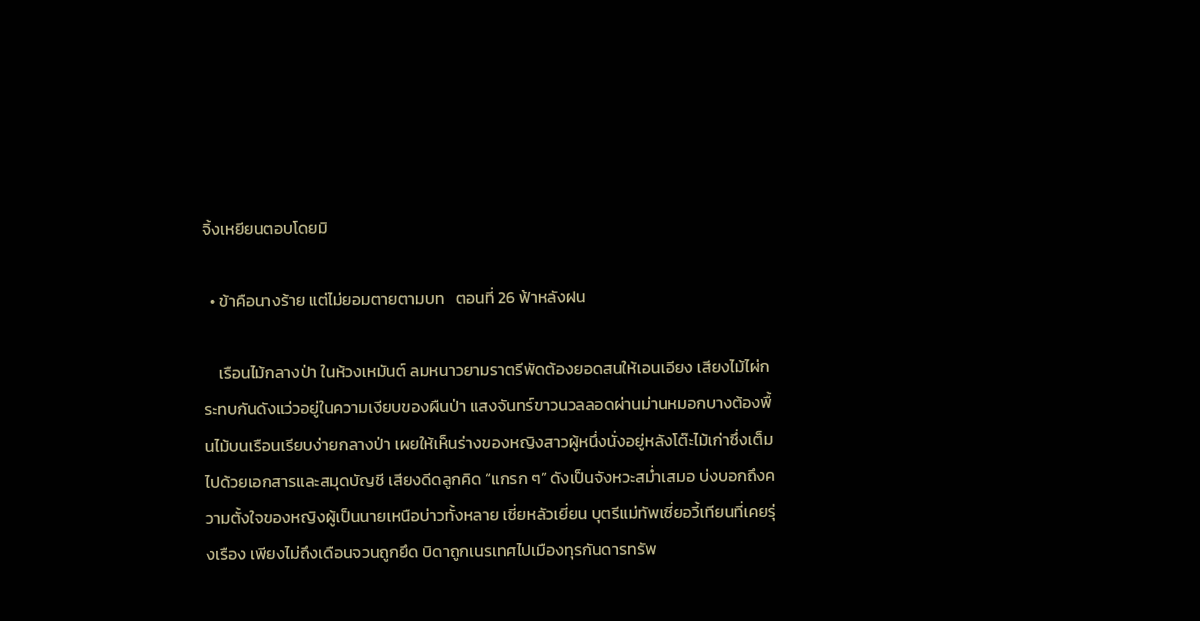จิ้งเหยียนตอบโดยมิ

  • ข้าคือนางร้าย แต่ไม่ยอมตายตามบท   ตอนที่ 26 ฟ้าหลังฝน

    เรือนไม้กลางป่า ในห้วงเหมันต์ ลมหนาวยามราตรีพัดต้องยอดสนให้เอนเอียง เสียงไม้ไผ่กระทบกันดังแว่วอยู่ในความเงียบของผืนป่า แสงจันทร์ขาวนวลลอดผ่านม่านหมอกบางต้องพื้นไม้บนเรือนเรียบง่ายกลางป่า เผยให้เห็นร่างของหญิงสาวผู้หนึ่งนั่งอยู่หลังโต๊ะไม้เก่าซึ่งเต็มไปด้วยเอกสารและสมุดบัญชี เสียงดีดลูกคิด “แกรก ๆ” ดังเป็นจังหวะสม่ำเสมอ บ่งบอกถึงความตั้งใจของหญิงผู้เป็นนายเหนือบ่าวทั้งหลาย เซี่ยหลัวเยี่ยน บุตรีแม่ทัพเซี่ยอวี้เทียนที่เคยรุ่งเรือง เพียงไม่ถึงเดือนจวนถูกยึด บิดาถูกเนรเทศไปเมืองทุรกันดารทรัพ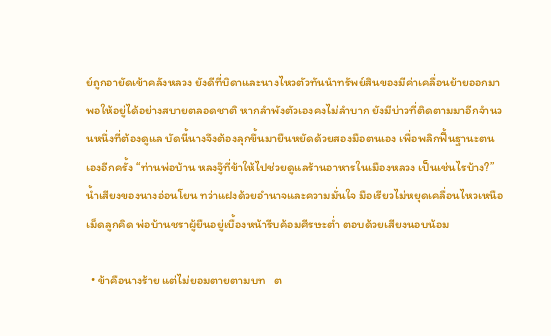ย์ถูกอายัดเข้าคลังหลวง ยังดีที่บิดาและนางไหวตัวทันนำทรัพย์สินของมีค่าเคลื่อนย้ายออกมาพอให้อยู่ได้อย่างสบายตลอดชาติ หากลำพังตัวเองคงไม่ลำบาก ยังมีบ่าวที่ติดตามมาอีกจำนวนหนึ่งที่ต้องดูแล บัดนี้นางจึงต้องลุกขึ้นมายืนหยัดด้วยสองมือตนเอง เพื่อพลิกฟื้นฐานะตนเองอีกครั้ง “ท่านพ่อบ้าน หลงจู๊ที่ข้าให้ไปช่วยดูแลร้านอาหารในเมืองหลวง เป็นเช่นไรบ้าง?” น้ำเสียงของนางอ่อนโยน ทว่าแฝงด้วยอำนาจและความมั่นใจ มือเรียวไม่หยุดเคลื่อนไหวเหนือเม็ดลูกคิด พ่อบ้านชราผู้ยืนอยู่เบื้องหน้ารีบค้อมศีรษะต่ำ ตอบด้วยเสียงนอบน้อม

  • ข้าคือนางร้าย แต่ไม่ยอมตายตามบท   ต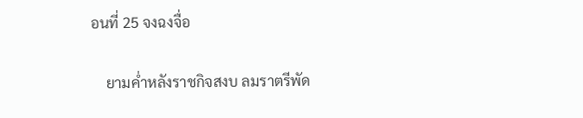อนที่ 25 จงฉงจื่อ

    ยามค่ำหลังราชกิจสงบ ลมราตรีพัด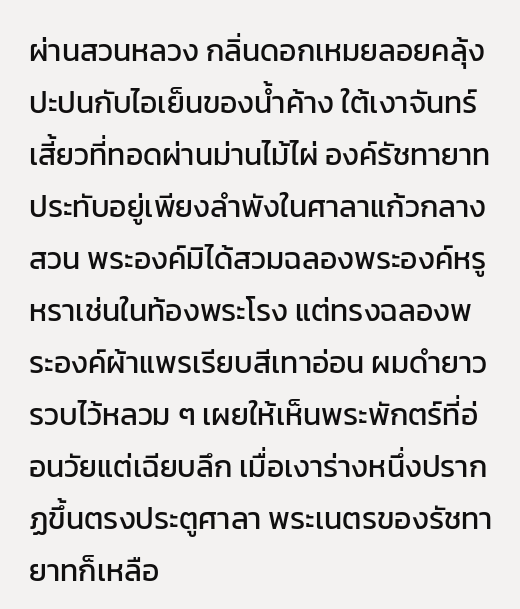ผ่านสวนหลวง กลิ่นดอกเหมยลอยคลุ้งปะปนกับไอเย็นของน้ำค้าง ใต้เงาจันทร์เสี้ยวที่ทอดผ่านม่านไม้ไผ่ องค์รัชทายาทประทับอยู่เพียงลำพังในศาลาแก้วกลางสวน พระองค์มิได้สวมฉลองพระองค์หรูหราเช่นในท้องพระโรง แต่ทรงฉลองพระองค์ผ้าแพรเรียบสีเทาอ่อน ผมดำยาวรวบไว้หลวม ๆ เผยให้เห็นพระพักตร์ที่อ่อนวัยแต่เฉียบลึก เมื่อเงาร่างหนึ่งปรากฏขึ้นตรงประตูศาลา พระเนตรของรัชทายาทก็เหลือ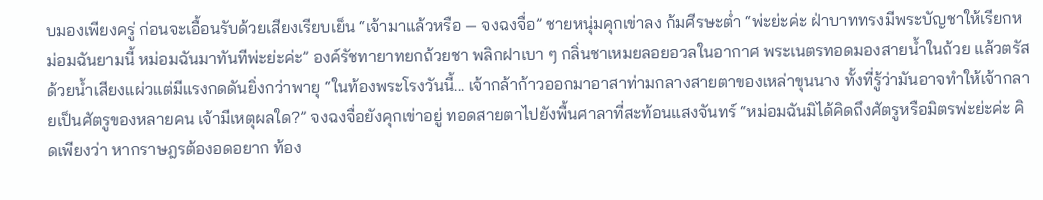บมองเพียงครู่ ก่อนจะเอื้อนรับด้วยเสียงเรียบเย็น “เจ้ามาแล้วหรือ — จงฉงจื่อ” ชายหนุ่มคุกเข่าลง ก้มศีรษะต่ำ “พ่ะย่ะค่ะ ฝ่าบาททรงมีพระบัญชาให้เรียกหม่อมฉันยามนี้ หม่อมฉันมาทันทีพ่ะย่ะค่ะ” องค์รัชทายาทยกถ้วยชา พลิกฝาเบา ๆ กลิ่นชาเหมยลอยอวลในอากาศ พระเนตรทอดมองสายน้ำในถ้วย แล้วตรัสด้วยน้ำเสียงแผ่วแต่มีแรงกดดันยิ่งกว่าพายุ “ในท้องพระโรงวันนี้... เจ้ากล้าก้าวออกมาอาสาท่ามกลางสายตาของเหล่าขุนนาง ทั้งที่รู้ว่ามันอาจทำให้เจ้ากลายเป็นศัตรูของหลายคน เจ้ามีเหตุผลใด?” จงฉงจื่อยังคุกเข่าอยู่ ทอดสายตาไปยังพื้นศาลาที่สะท้อนแสงจันทร์ “หม่อมฉันมิได้คิดถึงศัตรูหรือมิตรพ่ะย่ะค่ะ คิดเพียงว่า หากราษฎรต้องอดอยาก ท้อง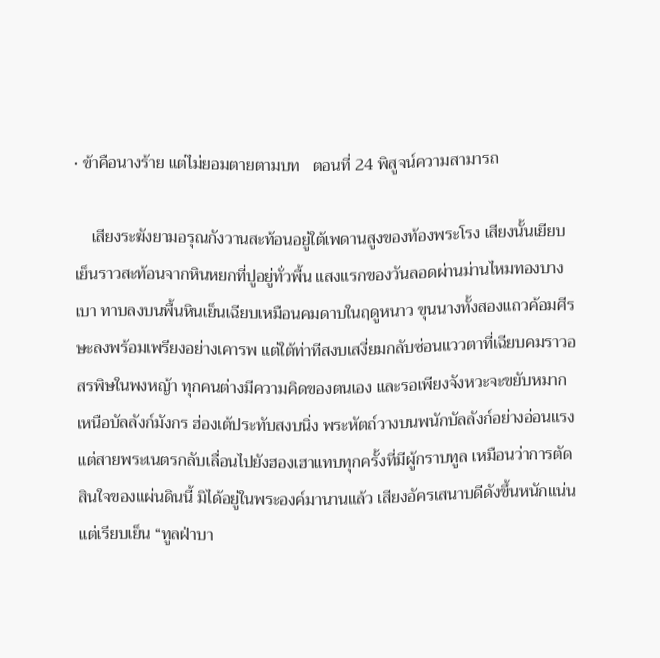• ข้าคือนางร้าย แต่ไม่ยอมตายตามบท   ตอนที่ 24 พิสูจน์ความสามารถ

    เสียงระฆังยามอรุณกังวานสะท้อนอยู่ใต้เพดานสูงของท้องพระโรง เสียงนั้นเยียบเย็นราวสะท้อนจากหินหยกที่ปูอยู่ทั่วพื้น แสงแรกของวันลอดผ่านม่านไหมทองบางเบา ทาบลงบนพื้นหินเย็นเฉียบเหมือนคมดาบในฤดูหนาว ขุนนางทั้งสองแถวค้อมศีรษะลงพร้อมเพรียงอย่างเคารพ แต่ใต้ท่าทีสงบเสงี่ยมกลับซ่อนแววตาที่เฉียบคมราวอสรพิษในพงหญ้า ทุกคนต่างมีความคิดของตนเอง และรอเพียงจังหวะจะขยับหมาก เหนือบัลลังก์มังกร ฮ่องเต้ประทับสงบนิ่ง พระหัตถ์วางบนพนักบัลลังก์อย่างอ่อนแรง แต่สายพระเนตรกลับเลื่อนไปยังฮองเฮาแทบทุกครั้งที่มีผู้กราบทูล เหมือนว่าการตัดสินใจของแผ่นดินนี้ มิได้อยู่ในพระองค์มานานแล้ว เสียงอัครเสนาบดีดังขึ้นหนักแน่นแต่เรียบเย็น “ทูลฝ่าบา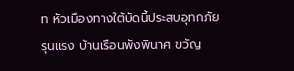ท หัวเมืองทางใต้บัดนี้ประสบอุทกภัยรุนแรง บ้านเรือนพังพินาศ ขวัญ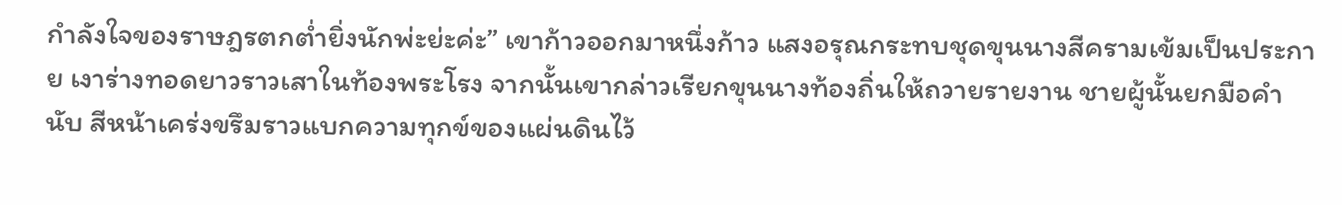กำลังใจของราษฎรตกต่ำยิ่งนักพ่ะย่ะค่ะ” เขาก้าวออกมาหนึ่งก้าว แสงอรุณกระทบชุดขุนนางสีครามเข้มเป็นประกาย เงาร่างทอดยาวราวเสาในท้องพระโรง จากนั้นเขากล่าวเรียกขุนนางท้องถิ่นให้ถวายรายงาน ชายผู้นั้นยกมือคำนับ สีหน้าเคร่งขรึมราวแบกความทุกข์ของแผ่นดินไว้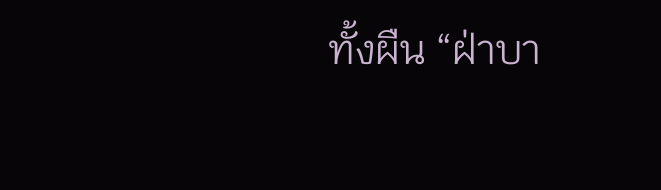ทั้งผืน “ฝ่าบา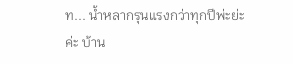ท... น้ำหลากรุนแรงกว่าทุกปีพ่ะย่ะค่ะ บ้าน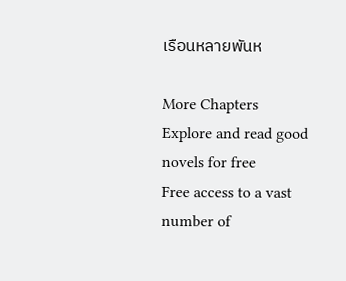เรือนหลายพันห

More Chapters
Explore and read good novels for free
Free access to a vast number of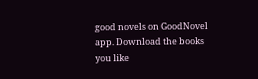good novels on GoodNovel app. Download the books you like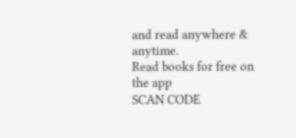and read anywhere & anytime.
Read books for free on the app
SCAN CODE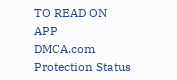TO READ ON APP
DMCA.com Protection Status